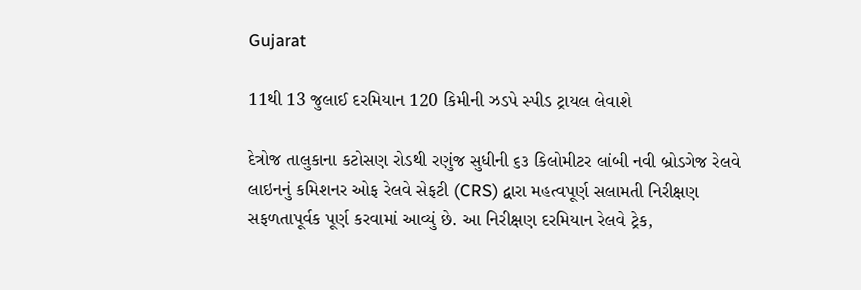Gujarat

11થી 13 જુલાઈ દરમિયાન 120 કિમીની ઝડપે સ્પીડ ટ્રાયલ લેવાશે

દેત્રોજ તાલુકાના કટોસણ રોડથી રણુંજ સુધીની ૬૩ કિલોમીટર લાંબી નવી બ્રોડગેજ રેલવે લાઇનનું કમિશનર ઓફ રેલવે સેફટી (CRS) દ્વારા મહત્વપૂર્ણ સલામતી નિરીક્ષણ સફળતાપૂર્વક પૂર્ણ કરવામાં આવ્યું છે. આ નિરીક્ષણ દરમિયાન રેલવે ટ્રેક,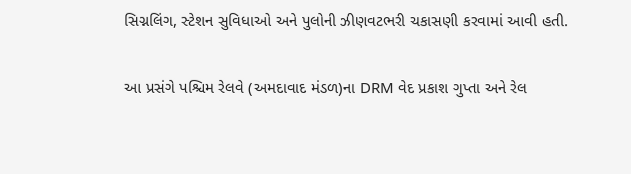સિગ્નલિંગ, સ્ટેશન સુવિધાઓ અને પુલોની ઝીણવટભરી ચકાસણી કરવામાં આવી હતી.

આ પ્રસંગે પશ્ચિમ રેલવે (અમદાવાદ મંડળ)ના DRM વેદ પ્રકાશ ગુપ્તા અને રેલ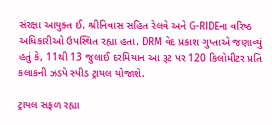સંરક્ષા આયુક્ત ઈ. શ્રીનિવાસ સહિત રેલવે અને G-RIDEના વરિષ્ઠ અધિકારીઓ ઉપસ્થિત રહ્યા હતા. DRM વેદ પ્રકાશ ગુપ્તાએ જણાવ્યું હતું કે, 11થી 13 જુલાઈ દરમિયાન આ રૂટ પર 120 કિલોમીટર પ્રતિ કલાકની ઝડપે સ્પીડ ટ્રાયલ યોજાશે.

ટ્રાયલ સફળ રહ્યા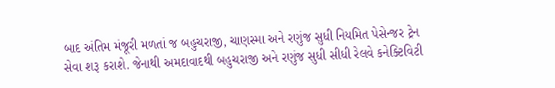બાદ અંતિમ મંજૂરી મળતાં જ બહુચરાજી, ચાણસ્મા અને રણુંજ સુધી નિયમિત પેસેન્જર ટ્રેન સેવા શરૂ કરાશે. જેનાથી અમદાવાદથી બહુચરાજી અને રણુંજ સુધી સીધી રેલવે કનેક્ટિવિટી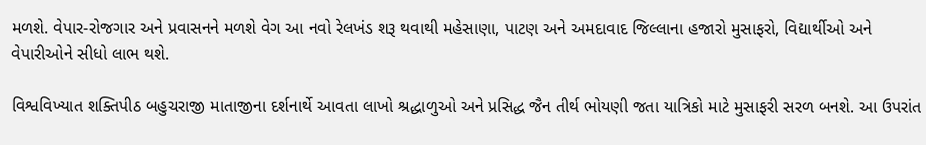મળશે. વેપાર-રોજગાર અને પ્રવાસનને મળશે વેગ આ નવો રેલખંડ શરૂ થવાથી મહેસાણા, પાટણ અને અમદાવાદ જિલ્લાના હજારો મુસાફરો, વિદ્યાર્થીઓ અને વેપારીઓને સીધો લાભ થશે.

વિશ્વવિખ્યાત શક્તિપીઠ બહુચરાજી માતાજીના દર્શનાર્થે આવતા લાખો શ્રદ્ધાળુઓ અને પ્રસિદ્ધ જૈન તીર્થ ભોયણી જતા યાત્રિકો માટે મુસાફરી સરળ બનશે. આ ઉપરાંત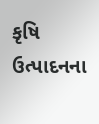કૃષિ ઉત્પાદનના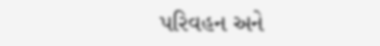પરિવહન અને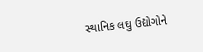સ્થાનિક લઘુ ઉદ્યોગોને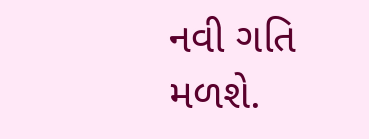નવી ગતિ મળશે.